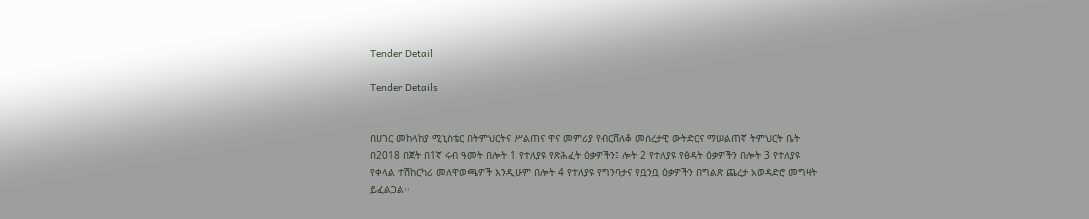Tender Detail

Tender Details


በሀገር መከላከያ ሚኒስቴር በትምህርትና ሥልጠና ዋና መምሪያ የብርሸለቆ መሰረታዊ ውትድርና ማሠልጠኛ ትምህርት ቤት በ2018 በጀት በ1ኛ ሩብ ዓመት በሎት 1 የተለያዩ የጽሕፈት ዕቃዎችን፤ ሎት 2 የተለያዩ የፅዳት ዕቃዎችን በሎት 3 የተለያዩ የቀላል ተሽከርካሪ መለዋወጫዎች እንዲሁም በሎት 4 የተለያዩ የግንባታና የቧንቧ ዕቃዎችን በግልጽ ጨረታ አወዳድሮ መግዛት ይፈልጋል፡፡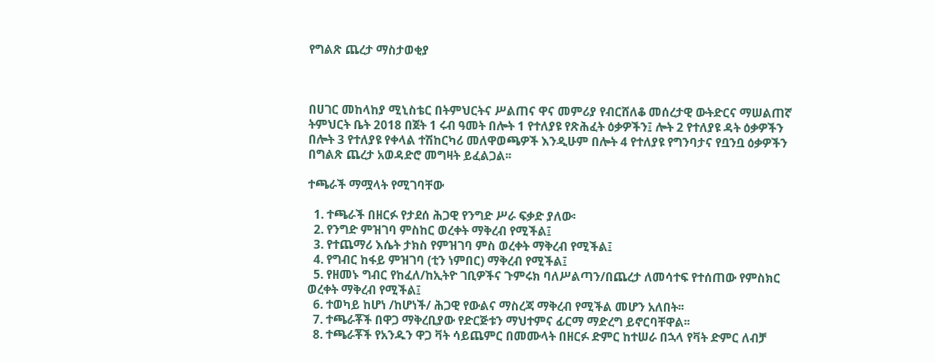የግልጽ ጨረታ ማስታወቂያ



በሀገር መከላከያ ሚኒስቴር በትምህርትና ሥልጠና ዋና መምሪያ የብርሸለቆ መሰረታዊ ውትድርና ማሠልጠኛ ትምህርት ቤት 2018 በጀት 1 ሩብ ዓመት በሎት 1 የተለያዩ የጽሕፈት ዕቃዎችን፤ ሎት 2 የተለያዩ ዳት ዕቃዎችን በሎት 3 የተለያዩ የቀላል ተሽከርካሪ መለዋወጫዎች እንዲሁም በሎት 4 የተለያዩ የግንባታና የቧንቧ ዕቃዎችን በግልጽ ጨረታ አወዳድሮ መግዛት ይፈልጋል፡፡

ተጫራች ማሟላት የሚገባቸው

  1. ተጫራች በዘርፉ የታደሰ ሕጋዊ የንግድ ሥራ ፍቃድ ያለው፡
  2. የንግድ ምዝገባ ምስከር ወረቀት ማቅረብ የሚችል፤
  3. የተጨማሪ እሴት ታክስ የምዝገባ ምስ ወረቀት ማቅረብ የሚችል፤
  4. የግብር ከፋይ ምዝገባ (ቲን ነምበር) ማቅረብ የሚችል፤
  5. የዘመኑ ግብር የከፈለ/ከኢትዮ ገቢዎችና ጉምሩክ ባለሥልጣን/በጨረታ ለመሳተፍ የተሰጠው የምስክር ወረቀት ማቅረብ የሚችል፤
  6. ተወካይ ከሆነ /ከሆነች/ ሕጋዊ የውልና ማስረጃ ማቅረብ የሚችል መሆን አለበት፡፡
  7. ተጫራቾች በዋጋ ማቅረቢያው የድርጅቱን ማህተምና ፊርማ ማድረግ ይኖርባቸዋል፡፡
  8. ተጫራቾች የአንዱን ዋጋ ቫት ሳይጨምር በመሙላት በዘርፉ ድምር ከተሠራ በኋላ የቫት ድምር ለብቻ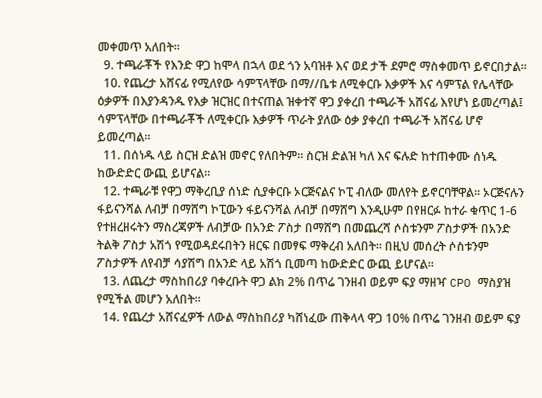መቀመጥ አለበት፡፡
  9. ተጫራቾች የእንድ ዋጋ ከሞላ በኋላ ወደ ጎን አባዝቶ እና ወደ ታች ደምሮ ማስቀመጥ ይኖርበታል፡፡
  10. የጨረታ አሸናፊ የሚለየው ሳምፕላቸው በማ//ቤቱ ለሚቀርቡ እቃዎች እና ሳምፕል የሌላቸው ዕቃዎች በእያንዳንዱ የእቃ ዝርዝር በተናጠል ዝቀተኛ ዋጋ ያቀረበ ተጫራች አሸናፊ እየሆነ ይመረጣል፤ ሳምፕላቸው በተጫራቾች ለሚቀርቡ እቃዎች ጥራት ያለው ዕቃ ያቀረበ ተጫራች አሸናፊ ሆኖ ይመረጣል፡፡
  11. በሰነዱ ላይ ስርዝ ድልዝ መኖር የለበትም፡፡ ስርዝ ድልዝ ካለ እና ፍሉድ ከተጠቀሙ ሰነዱ ከውድድር ውጪ ይሆናል፡፡
  12. ተጫራቹ የዋጋ ማቅረቢያ ሰነድ ሲያቀርቡ ኦርጅናልና ኮፒ ብለው መለየት ይኖርባቸዋል፡፡ ኦርጅናሉን ፋይናንሻል ለብቻ በማሸግ ኮፒውን ፋይናንሻል ለብቻ በማሸግ እንዲሁም በየዘርፉ ከተራ ቁጥር 1-6 የተዘረዘሩትን ማስረጃዎች ለብቻው በአንድ ፖስታ በማሸግ በመጨረሻ ሶስቱንም ፖስታዎች በአንድ ትልቅ ፖስታ አሽጎ የሚወዳደሩበትን ዘርፍ በመፃፍ ማቅረብ አለበት፡፡ በዚህ መሰረት ሶስቱንም ፖስታዎች ለየብቻ ሳያሽግ በአንድ ላይ አሽጎ ቢመጣ ከውድድር ውጪ ይሆናል፡፡
  13. ለጨረታ ማስከበሪያ ባቀረቡት ዋጋ ልክ 2% በጥሬ ገንዘብ ወይም ፍያ ማዘዣ CPO ማስያዝ የሚችል መሆን አለበት፡፡
  14. የጨረታ አሸናፈዎች ለውል ማስከበሪያ ካሸነፈው ጠቅላላ ዋጋ 10% በጥሬ ገንዘብ ወይም ፍያ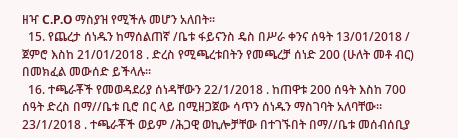ዘዣ C.P.O ማስያዝ የሚችሉ መሆን አለበት፡፡
  15. የጨረታ ሰነዱን ከማሰልጠኛ /ቤቱ ፋይናንስ ዴስ በሥራ ቀንና ሰዓት 13/01/2018 / ጀምሮ እስከ 21/01/2018 . ድረስ የሚጫረቱበትን የመጫረቻ ሰነድ 200 (ሁለት መቶ ብር) በመክፈል መውሰድ ይችላሉ፡፡
  16. ተጫራቾች የመወዳደሪያ ሰነዳቸውን 22/1/2018 . ከጠዋቱ 200 ሰዓት እስከ 700 ሰዓት ድረስ በማ//ቤቱ ቢሮ በር ላይ በሚዘጋጀው ሳጥን ሰነዱን ማስገባት አለባቸው። 23/1/2018 . ተጫራቾች ወይም /ሕጋዊ ወኪሎቻቸው በተገኙበት በማ//ቤቱ መሰብሰቢያ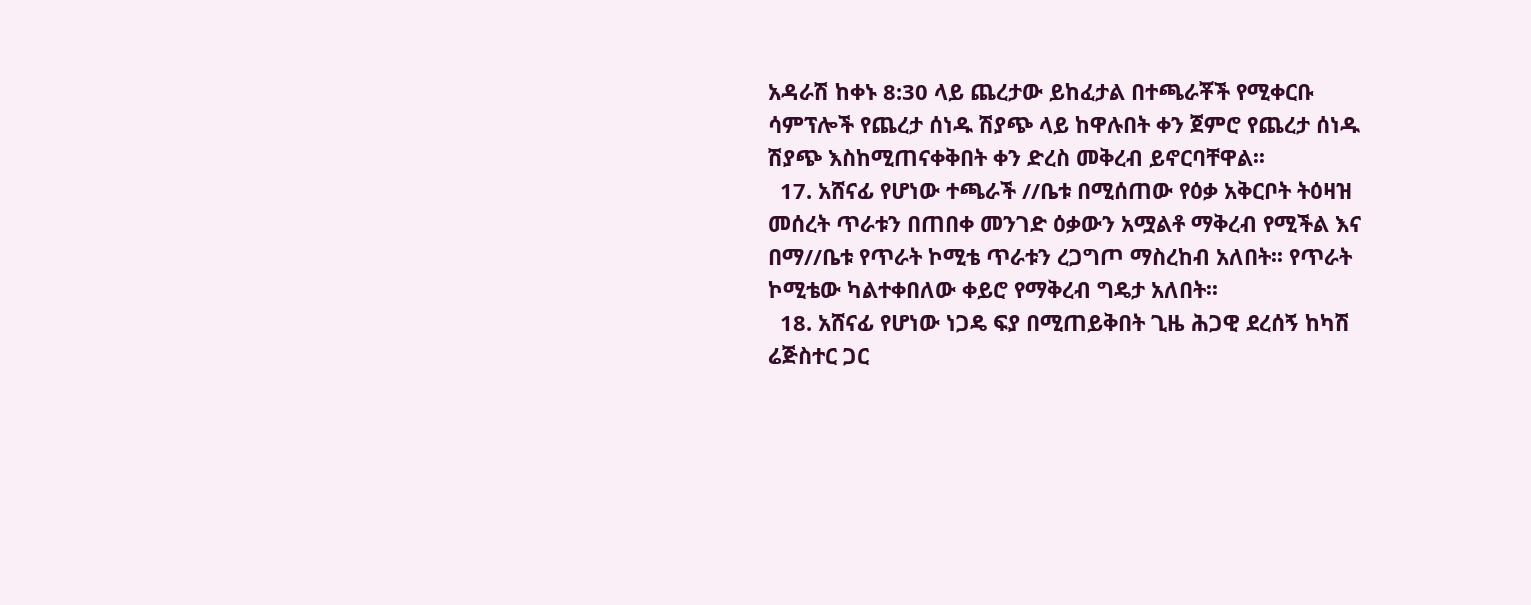አዳራሽ ከቀኑ 8:30 ላይ ጨረታው ይከፈታል በተጫራቾች የሚቀርቡ ሳምፕሎች የጨረታ ሰነዱ ሽያጭ ላይ ከዋሉበት ቀን ጀምሮ የጨረታ ሰነዱ ሽያጭ እስከሚጠናቀቅበት ቀን ድረስ መቅረብ ይኖርባቸዋል፡፡
  17. አሸናፊ የሆነው ተጫራች //ቤቱ በሚሰጠው የዕቃ አቅርቦት ትዕዛዝ መሰረት ጥራቱን በጠበቀ መንገድ ዕቃውን አሟልቶ ማቅረብ የሚችል እና በማ//ቤቱ የጥራት ኮሚቴ ጥራቱን ረጋግጦ ማስረከብ አለበት፡፡ የጥራት ኮሚቴው ካልተቀበለው ቀይሮ የማቅረብ ግዴታ አለበት፡፡
  18. አሸናፊ የሆነው ነጋዴ ፍያ በሚጠይቅበት ጊዜ ሕጋዊ ደረሰኝ ከካሽ ሬጅስተር ጋር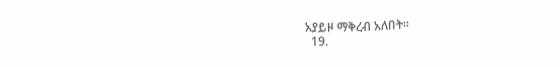አያይዞ ማቅረብ አለበት፡፡
  19.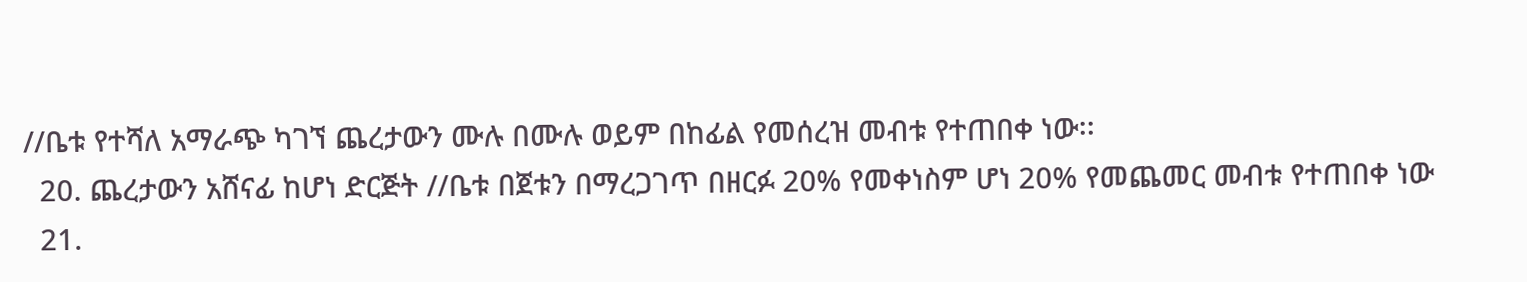//ቤቱ የተሻለ አማራጭ ካገኘ ጨረታውን ሙሉ በሙሉ ወይም በከፊል የመሰረዝ መብቱ የተጠበቀ ነው፡፡
  20. ጨረታውን አሸናፊ ከሆነ ድርጅት //ቤቱ በጀቱን በማረጋገጥ በዘርፉ 20% የመቀነስም ሆነ 20% የመጨመር መብቱ የተጠበቀ ነው
  21.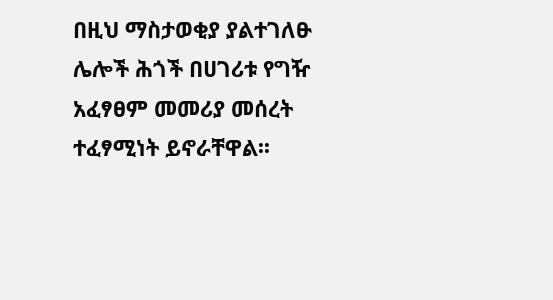በዚህ ማስታወቂያ ያልተገለፁ ሌሎች ሕጎች በሀገሪቱ የግዥ አፈፃፀም መመሪያ መሰረት ተፈፃሚነት ይኖራቸዋል፡፡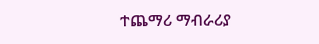ተጨማሪ ማብራሪያ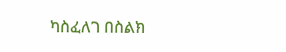ካስፈለገ በስልክ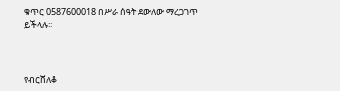ቁጥር 0587600018 በሥራ ሰዓት ደውለው ማረጋገጥ ይችላሉ፡፡



የብርሸለቆ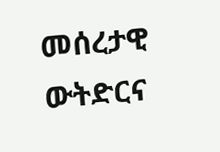መሰረታዊ ውትድርና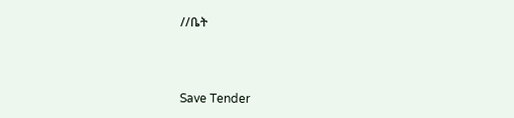//ቤት



Save Tender